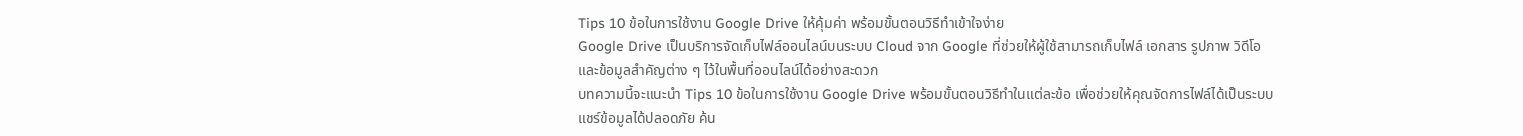Tips 10 ข้อในการใช้งาน Google Drive ให้คุ้มค่า พร้อมขั้นตอนวิธีทำเข้าใจง่าย
Google Drive เป็นบริการจัดเก็บไฟล์ออนไลน์บนระบบ Cloud จาก Google ที่ช่วยให้ผู้ใช้สามารถเก็บไฟล์ เอกสาร รูปภาพ วิดีโอ และข้อมูลสำคัญต่าง ๆ ไว้ในพื้นที่ออนไลน์ได้อย่างสะดวก
บทความนี้จะแนะนำ Tips 10 ข้อในการใช้งาน Google Drive พร้อมขั้นตอนวิธีทำในแต่ละข้อ เพื่อช่วยให้คุณจัดการไฟล์ได้เป็นระบบ แชร์ข้อมูลได้ปลอดภัย ค้น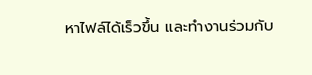หาไฟล์ได้เร็วขึ้น และทำงานร่วมกับ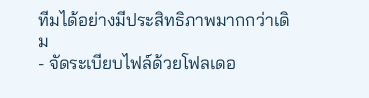ทีมได้อย่างมีประสิทธิภาพมากกว่าเดิม
- จัดระเบียบไฟล์ด้วยโฟลเดอ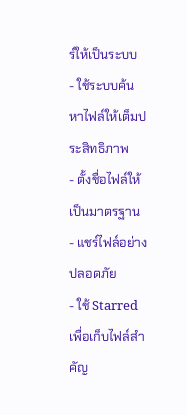ร์ให้เป็นระบบ
- ใช้ระบบค้นหาไฟล์ให้เต็มประสิทธิภาพ
- ตั้งชื่อไฟล์ให้เป็นมาตรฐาน
- แชร์ไฟล์อย่างปลอดภัย
- ใช้ Starred เพื่อเก็บไฟล์สำคัญ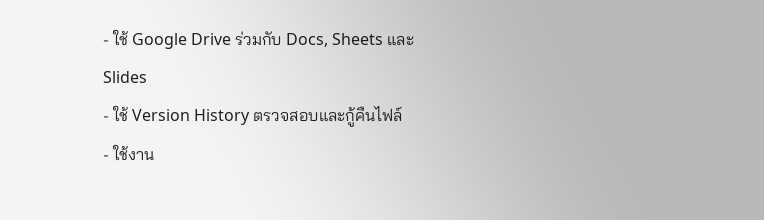- ใช้ Google Drive ร่วมกับ Docs, Sheets และ Slides
- ใช้ Version History ตรวจสอบและกู้คืนไฟล์
- ใช้งาน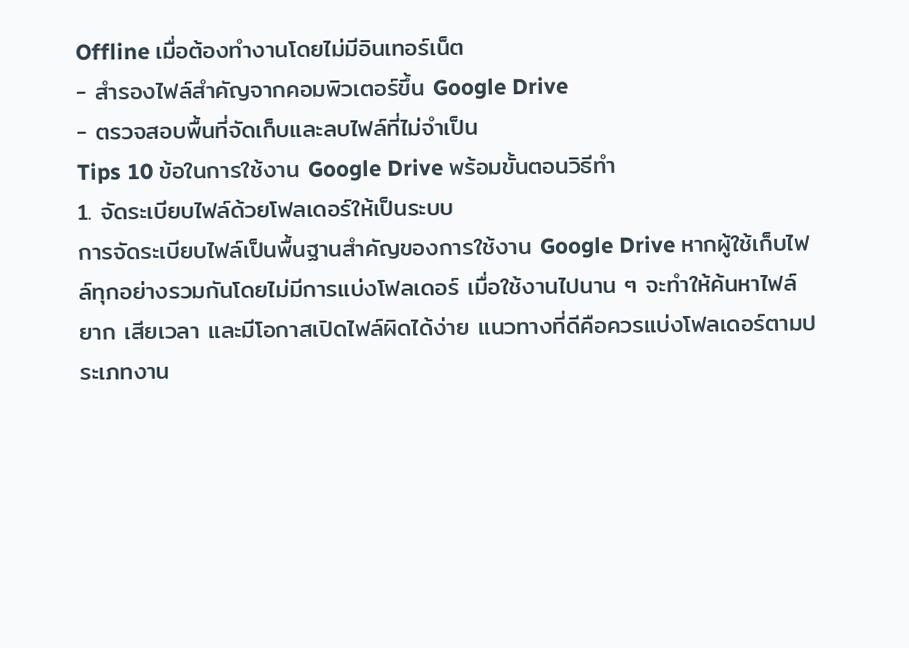Offline เมื่อต้องทำงานโดยไม่มีอินเทอร์เน็ต
- สำรองไฟล์สำคัญจากคอมพิวเตอร์ขึ้น Google Drive
- ตรวจสอบพื้นที่จัดเก็บและลบไฟล์ที่ไม่จำเป็น
Tips 10 ข้อในการใช้งาน Google Drive พร้อมขั้นตอนวิธีทำ
1. จัดระเบียบไฟล์ด้วยโฟลเดอร์ให้เป็นระบบ
การจัดระเบียบไฟล์เป็นพื้นฐานสำคัญของการใช้งาน Google Drive หากผู้ใช้เก็บไฟล์ทุกอย่างรวมกันโดยไม่มีการแบ่งโฟลเดอร์ เมื่อใช้งานไปนาน ๆ จะทำให้ค้นหาไฟล์ยาก เสียเวลา และมีโอกาสเปิดไฟล์ผิดได้ง่าย แนวทางที่ดีคือควรแบ่งโฟลเดอร์ตามประเภทงาน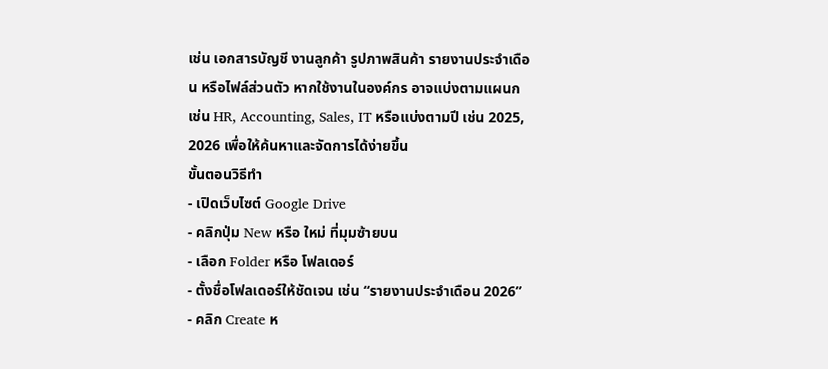เช่น เอกสารบัญชี งานลูกค้า รูปภาพสินค้า รายงานประจำเดือน หรือไฟล์ส่วนตัว หากใช้งานในองค์กร อาจแบ่งตามแผนก เช่น HR, Accounting, Sales, IT หรือแบ่งตามปี เช่น 2025, 2026 เพื่อให้ค้นหาและจัดการได้ง่ายขึ้น
ขั้นตอนวิธีทำ
- เปิดเว็บไซต์ Google Drive
- คลิกปุ่ม New หรือ ใหม่ ที่มุมซ้ายบน
- เลือก Folder หรือ โฟลเดอร์
- ตั้งชื่อโฟลเดอร์ให้ชัดเจน เช่น “รายงานประจำเดือน 2026”
- คลิก Create ห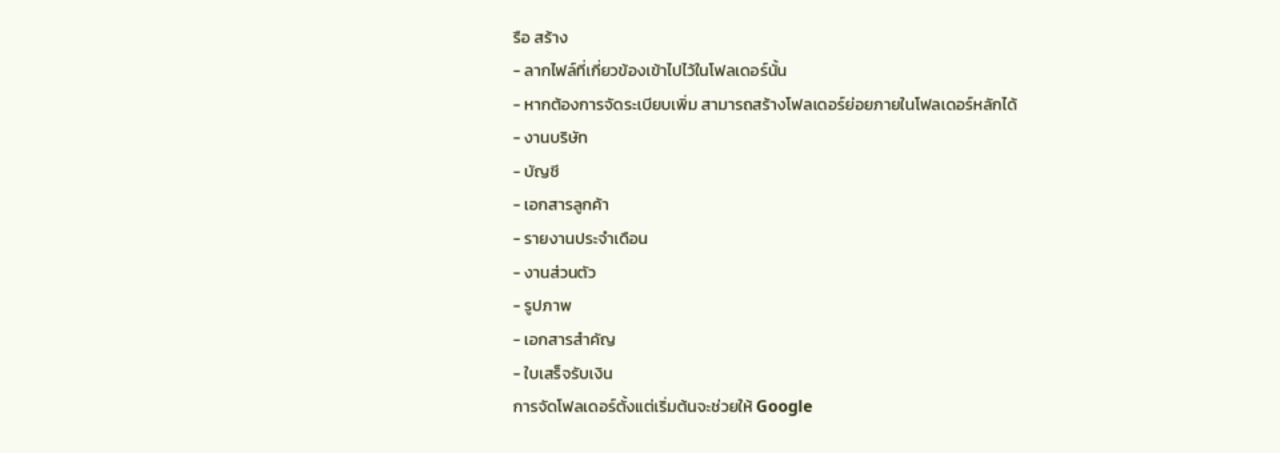รือ สร้าง
- ลากไฟล์ที่เกี่ยวข้องเข้าไปไว้ในโฟลเดอร์นั้น
- หากต้องการจัดระเบียบเพิ่ม สามารถสร้างโฟลเดอร์ย่อยภายในโฟลเดอร์หลักได้
- งานบริษัท
- บัญชี
- เอกสารลูกค้า
- รายงานประจำเดือน
- งานส่วนตัว
- รูปภาพ
- เอกสารสำคัญ
- ใบเสร็จรับเงิน
การจัดโฟลเดอร์ตั้งแต่เริ่มต้นจะช่วยให้ Google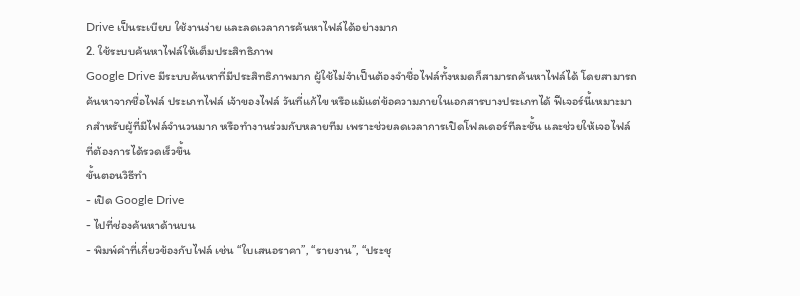Drive เป็นระเบียบ ใช้งานง่าย และลดเวลาการค้นหาไฟล์ได้อย่างมาก
2. ใช้ระบบค้นหาไฟล์ให้เต็มประสิทธิภาพ
Google Drive มีระบบค้นหาที่มีประสิทธิภาพมาก ผู้ใช้ไม่จำเป็นต้องจำชื่อไฟล์ทั้งหมดก็สามารถค้นหาไฟล์ได้ โดยสามารถค้นหาจากชื่อไฟล์ ประเภทไฟล์ เจ้าของไฟล์ วันที่แก้ไข หรือแม้แต่ข้อความภายในเอกสารบางประเภทได้ ฟีเจอร์นี้เหมาะมากสำหรับผู้ที่มีไฟล์จำนวนมาก หรือทำงานร่วมกับหลายทีม เพราะช่วยลดเวลาการเปิดโฟลเดอร์ทีละชั้น และช่วยให้เจอไฟล์ที่ต้องการได้รวดเร็วขึ้น
ขั้นตอนวิธีทำ
- เปิด Google Drive
- ไปที่ช่องค้นหาด้านบน
- พิมพ์คำที่เกี่ยวข้องกับไฟล์ เช่น “ใบเสนอราคา”, “รายงาน”, “ประชุ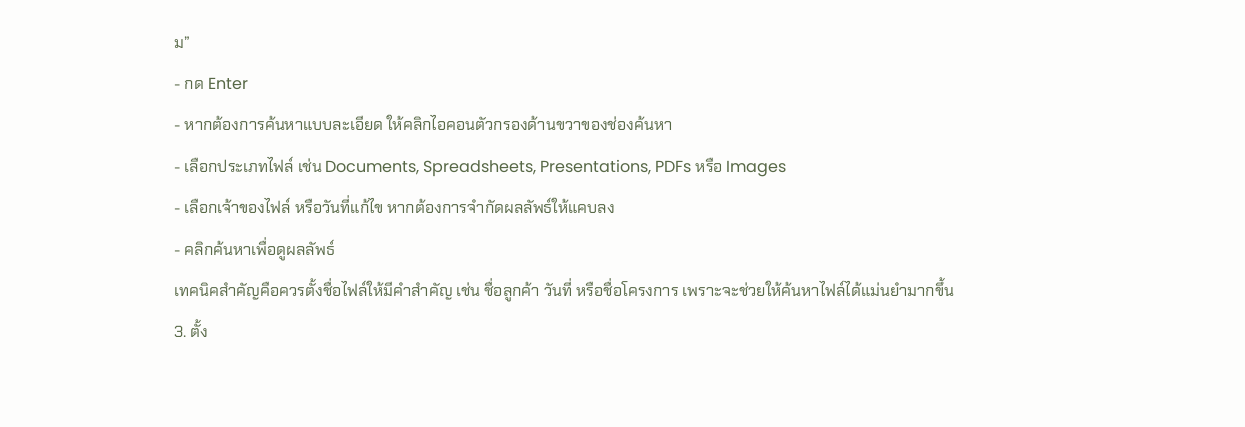ม”
- กด Enter
- หากต้องการค้นหาแบบละเอียด ให้คลิกไอคอนตัวกรองด้านขวาของช่องค้นหา
- เลือกประเภทไฟล์ เช่น Documents, Spreadsheets, Presentations, PDFs หรือ Images
- เลือกเจ้าของไฟล์ หรือวันที่แก้ไข หากต้องการจำกัดผลลัพธ์ให้แคบลง
- คลิกค้นหาเพื่อดูผลลัพธ์
เทคนิคสำคัญคือควรตั้งชื่อไฟล์ให้มีคำสำคัญ เช่น ชื่อลูกค้า วันที่ หรือชื่อโครงการ เพราะจะช่วยให้ค้นหาไฟล์ได้แม่นยำมากขึ้น
3. ตั้ง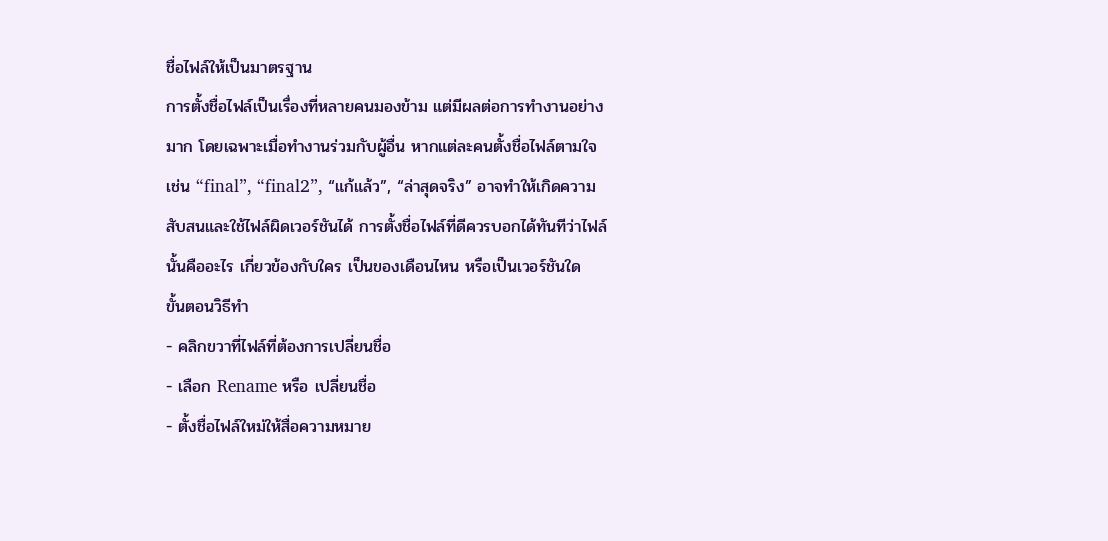ชื่อไฟล์ให้เป็นมาตรฐาน
การตั้งชื่อไฟล์เป็นเรื่องที่หลายคนมองข้าม แต่มีผลต่อการทำงานอย่างมาก โดยเฉพาะเมื่อทำงานร่วมกับผู้อื่น หากแต่ละคนตั้งชื่อไฟล์ตามใจ เช่น “final”, “final2”, “แก้แล้ว”, “ล่าสุดจริง” อาจทำให้เกิดความสับสนและใช้ไฟล์ผิดเวอร์ชันได้ การตั้งชื่อไฟล์ที่ดีควรบอกได้ทันทีว่าไฟล์นั้นคืออะไร เกี่ยวข้องกับใคร เป็นของเดือนไหน หรือเป็นเวอร์ชันใด
ขั้นตอนวิธีทำ
- คลิกขวาที่ไฟล์ที่ต้องการเปลี่ยนชื่อ
- เลือก Rename หรือ เปลี่ยนชื่อ
- ตั้งชื่อไฟล์ใหม่ให้สื่อความหมาย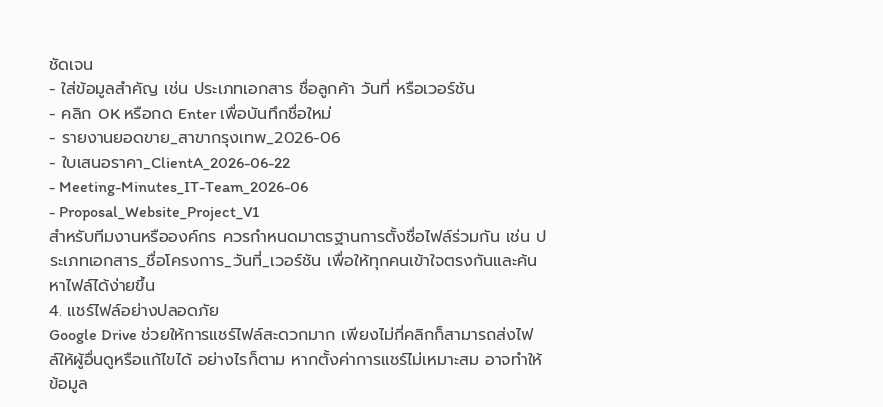ชัดเจน
- ใส่ข้อมูลสำคัญ เช่น ประเภทเอกสาร ชื่อลูกค้า วันที่ หรือเวอร์ชัน
- คลิก OK หรือกด Enter เพื่อบันทึกชื่อใหม่
- รายงานยอดขาย_สาขากรุงเทพ_2026-06
- ใบเสนอราคา_ClientA_2026-06-22
- Meeting-Minutes_IT-Team_2026-06
- Proposal_Website_Project_V1
สำหรับทีมงานหรือองค์กร ควรกำหนดมาตรฐานการตั้งชื่อไฟล์ร่วมกัน เช่น ประเภทเอกสาร_ชื่อโครงการ_วันที่_เวอร์ชัน เพื่อให้ทุกคนเข้าใจตรงกันและค้นหาไฟล์ได้ง่ายขึ้น
4. แชร์ไฟล์อย่างปลอดภัย
Google Drive ช่วยให้การแชร์ไฟล์สะดวกมาก เพียงไม่กี่คลิกก็สามารถส่งไฟล์ให้ผู้อื่นดูหรือแก้ไขได้ อย่างไรก็ตาม หากตั้งค่าการแชร์ไม่เหมาะสม อาจทำให้ข้อมูล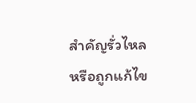สำคัญรั่วไหลหรือถูกแก้ไข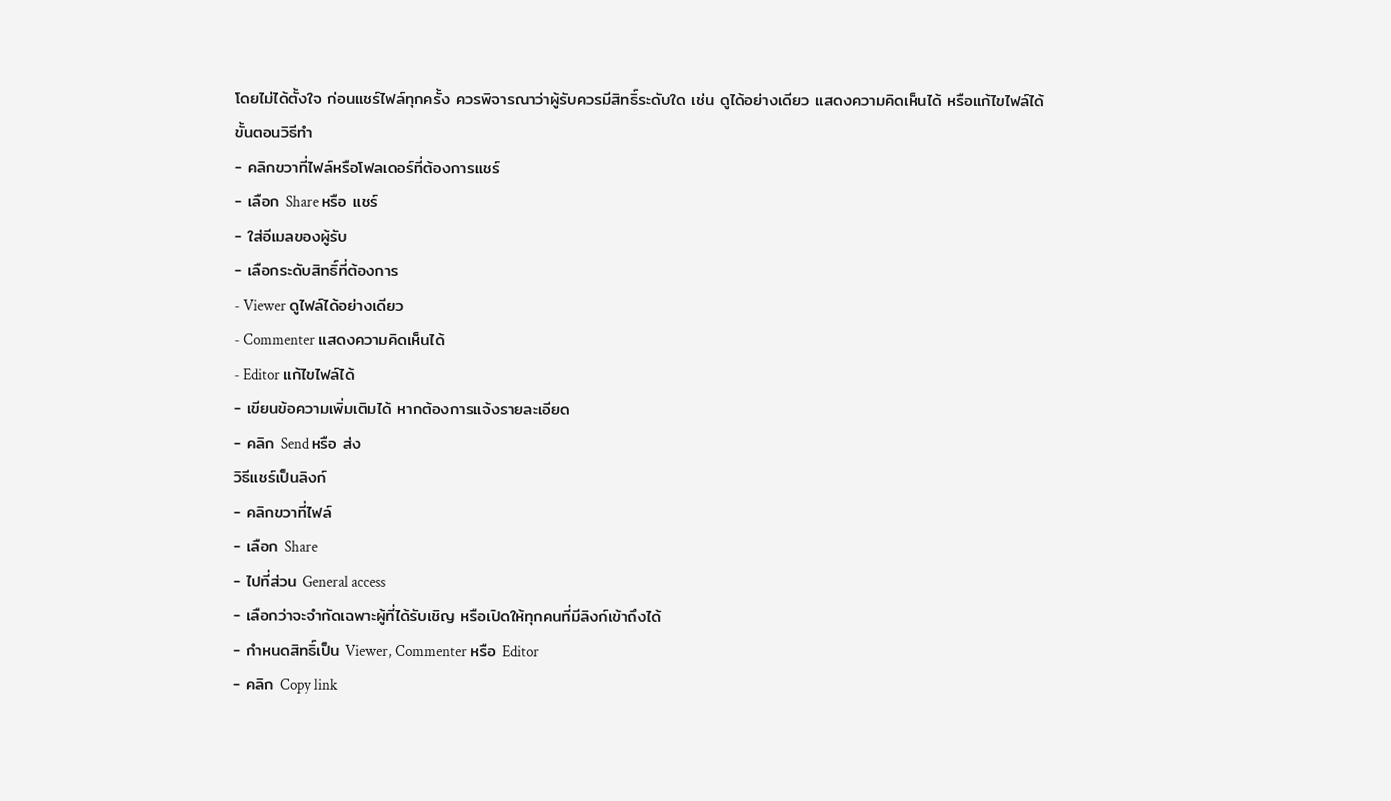โดยไม่ได้ตั้งใจ ก่อนแชร์ไฟล์ทุกครั้ง ควรพิจารณาว่าผู้รับควรมีสิทธิ์ระดับใด เช่น ดูได้อย่างเดียว แสดงความคิดเห็นได้ หรือแก้ไขไฟล์ได้
ขั้นตอนวิธีทำ
- คลิกขวาที่ไฟล์หรือโฟลเดอร์ที่ต้องการแชร์
- เลือก Share หรือ แชร์
- ใส่อีเมลของผู้รับ
- เลือกระดับสิทธิ์ที่ต้องการ
- Viewer ดูไฟล์ได้อย่างเดียว
- Commenter แสดงความคิดเห็นได้
- Editor แก้ไขไฟล์ได้
- เขียนข้อความเพิ่มเติมได้ หากต้องการแจ้งรายละเอียด
- คลิก Send หรือ ส่ง
วิธีแชร์เป็นลิงก์
- คลิกขวาที่ไฟล์
- เลือก Share
- ไปที่ส่วน General access
- เลือกว่าจะจำกัดเฉพาะผู้ที่ได้รับเชิญ หรือเปิดให้ทุกคนที่มีลิงก์เข้าถึงได้
- กำหนดสิทธิ์เป็น Viewer, Commenter หรือ Editor
- คลิก Copy link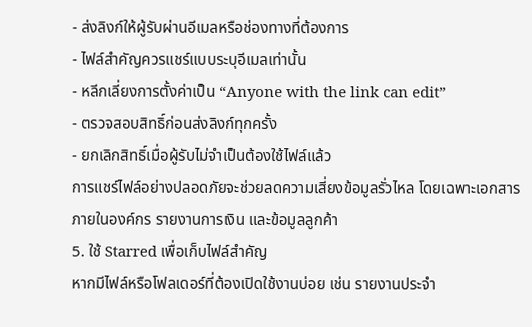- ส่งลิงก์ให้ผู้รับผ่านอีเมลหรือช่องทางที่ต้องการ
- ไฟล์สำคัญควรแชร์แบบระบุอีเมลเท่านั้น
- หลีกเลี่ยงการตั้งค่าเป็น “Anyone with the link can edit”
- ตรวจสอบสิทธิ์ก่อนส่งลิงก์ทุกครั้ง
- ยกเลิกสิทธิ์เมื่อผู้รับไม่จำเป็นต้องใช้ไฟล์แล้ว
การแชร์ไฟล์อย่างปลอดภัยจะช่วยลดความเสี่ยงข้อมูลรั่วไหล โดยเฉพาะเอกสารภายในองค์กร รายงานการเงิน และข้อมูลลูกค้า
5. ใช้ Starred เพื่อเก็บไฟล์สำคัญ
หากมีไฟล์หรือโฟลเดอร์ที่ต้องเปิดใช้งานบ่อย เช่น รายงานประจำ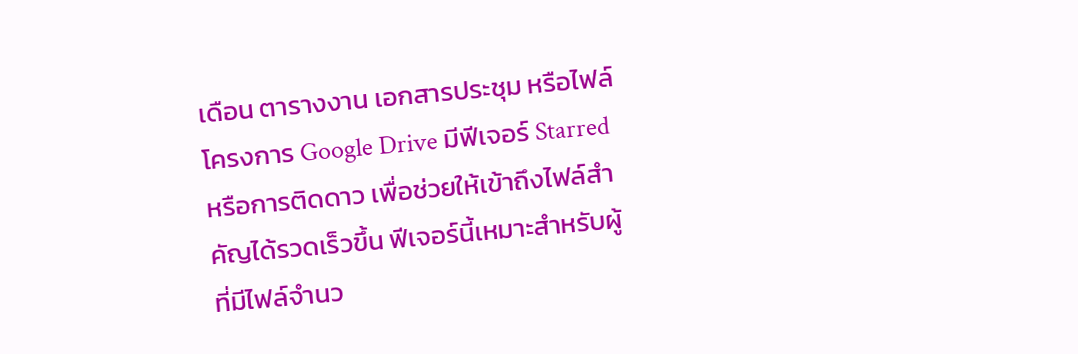เดือน ตารางงาน เอกสารประชุม หรือไฟล์โครงการ Google Drive มีฟีเจอร์ Starred หรือการติดดาว เพื่อช่วยให้เข้าถึงไฟล์สำคัญได้รวดเร็วขึ้น ฟีเจอร์นี้เหมาะสำหรับผู้ที่มีไฟล์จำนว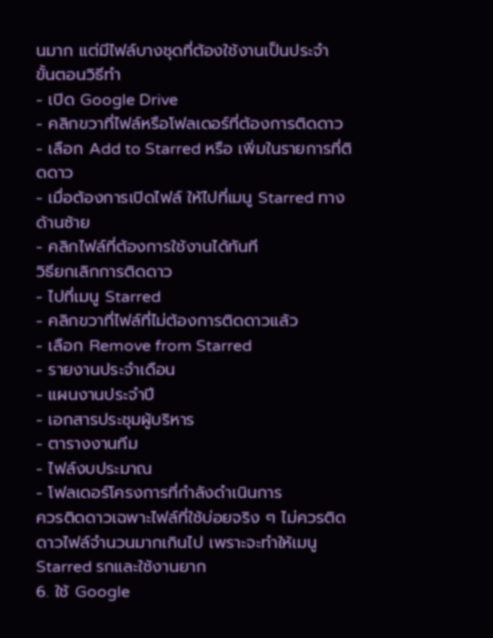นมาก แต่มีไฟล์บางชุดที่ต้องใช้งานเป็นประจำ
ขั้นตอนวิธีทำ
- เปิด Google Drive
- คลิกขวาที่ไฟล์หรือโฟลเดอร์ที่ต้องการติดดาว
- เลือก Add to Starred หรือ เพิ่มในรายการที่ติดดาว
- เมื่อต้องการเปิดไฟล์ ให้ไปที่เมนู Starred ทางด้านซ้าย
- คลิกไฟล์ที่ต้องการใช้งานได้ทันที
วิธียกเลิกการติดดาว
- ไปที่เมนู Starred
- คลิกขวาที่ไฟล์ที่ไม่ต้องการติดดาวแล้ว
- เลือก Remove from Starred
- รายงานประจำเดือน
- แผนงานประจำปี
- เอกสารประชุมผู้บริหาร
- ตารางงานทีม
- ไฟล์งบประมาณ
- โฟลเดอร์โครงการที่กำลังดำเนินการ
ควรติดดาวเฉพาะไฟล์ที่ใช้บ่อยจริง ๆ ไม่ควรติดดาวไฟล์จำนวนมากเกินไป เพราะจะทำให้เมนู Starred รกและใช้งานยาก
6. ใช้ Google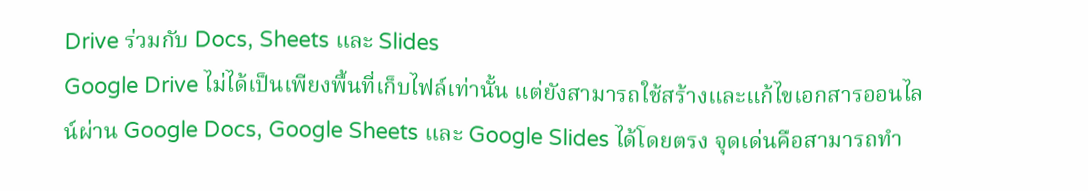Drive ร่วมกับ Docs, Sheets และ Slides
Google Drive ไม่ได้เป็นเพียงพื้นที่เก็บไฟล์เท่านั้น แต่ยังสามารถใช้สร้างและแก้ไขเอกสารออนไลน์ผ่าน Google Docs, Google Sheets และ Google Slides ได้โดยตรง จุดเด่นคือสามารถทำ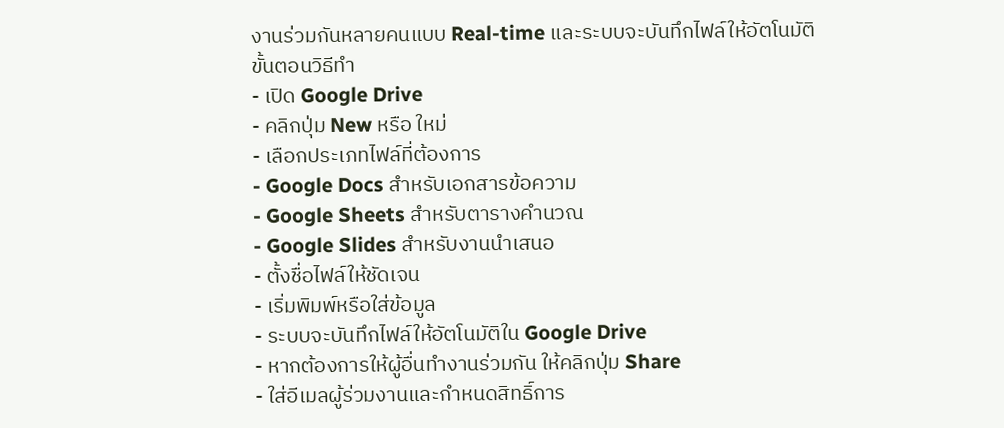งานร่วมกันหลายคนแบบ Real-time และระบบจะบันทึกไฟล์ให้อัตโนมัติ
ขั้นตอนวิธีทำ
- เปิด Google Drive
- คลิกปุ่ม New หรือ ใหม่
- เลือกประเภทไฟล์ที่ต้องการ
- Google Docs สำหรับเอกสารข้อความ
- Google Sheets สำหรับตารางคำนวณ
- Google Slides สำหรับงานนำเสนอ
- ตั้งชื่อไฟล์ให้ชัดเจน
- เริ่มพิมพ์หรือใส่ข้อมูล
- ระบบจะบันทึกไฟล์ให้อัตโนมัติใน Google Drive
- หากต้องการให้ผู้อื่นทำงานร่วมกัน ให้คลิกปุ่ม Share
- ใส่อีเมลผู้ร่วมงานและกำหนดสิทธิ์การ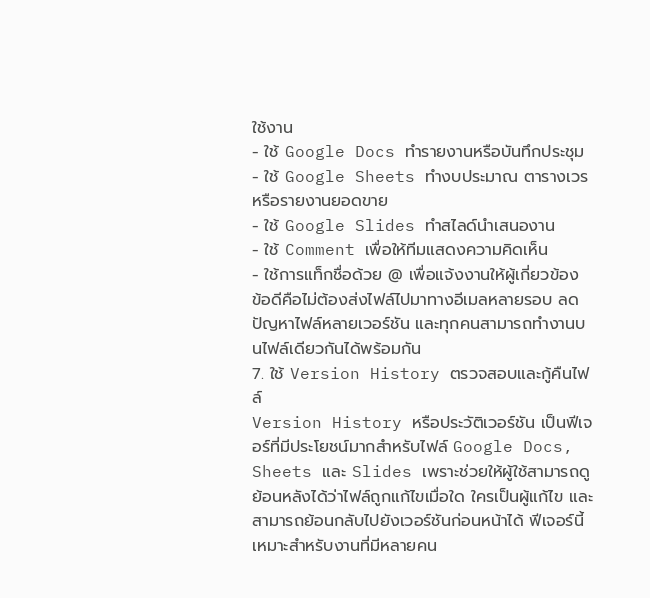ใช้งาน
- ใช้ Google Docs ทำรายงานหรือบันทึกประชุม
- ใช้ Google Sheets ทำงบประมาณ ตารางเวร หรือรายงานยอดขาย
- ใช้ Google Slides ทำสไลด์นำเสนองาน
- ใช้ Comment เพื่อให้ทีมแสดงความคิดเห็น
- ใช้การแท็กชื่อด้วย @ เพื่อแจ้งงานให้ผู้เกี่ยวข้อง
ข้อดีคือไม่ต้องส่งไฟล์ไปมาทางอีเมลหลายรอบ ลดปัญหาไฟล์หลายเวอร์ชัน และทุกคนสามารถทำงานบนไฟล์เดียวกันได้พร้อมกัน
7. ใช้ Version History ตรวจสอบและกู้คืนไฟล์
Version History หรือประวัติเวอร์ชัน เป็นฟีเจอร์ที่มีประโยชน์มากสำหรับไฟล์ Google Docs, Sheets และ Slides เพราะช่วยให้ผู้ใช้สามารถดูย้อนหลังได้ว่าไฟล์ถูกแก้ไขเมื่อใด ใครเป็นผู้แก้ไข และสามารถย้อนกลับไปยังเวอร์ชันก่อนหน้าได้ ฟีเจอร์นี้เหมาะสำหรับงานที่มีหลายคน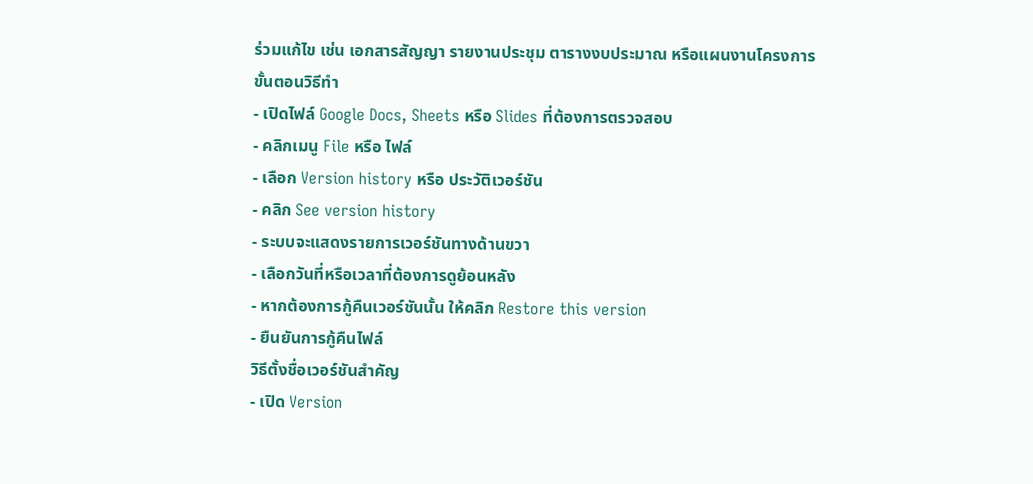ร่วมแก้ไข เช่น เอกสารสัญญา รายงานประชุม ตารางงบประมาณ หรือแผนงานโครงการ
ขั้นตอนวิธีทำ
- เปิดไฟล์ Google Docs, Sheets หรือ Slides ที่ต้องการตรวจสอบ
- คลิกเมนู File หรือ ไฟล์
- เลือก Version history หรือ ประวัติเวอร์ชัน
- คลิก See version history
- ระบบจะแสดงรายการเวอร์ชันทางด้านขวา
- เลือกวันที่หรือเวลาที่ต้องการดูย้อนหลัง
- หากต้องการกู้คืนเวอร์ชันนั้น ให้คลิก Restore this version
- ยืนยันการกู้คืนไฟล์
วิธีตั้งชื่อเวอร์ชันสำคัญ
- เปิด Version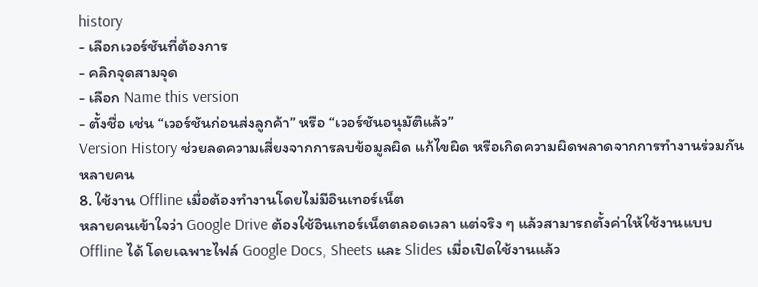history
- เลือกเวอร์ชันที่ต้องการ
- คลิกจุดสามจุด
- เลือก Name this version
- ตั้งชื่อ เช่น “เวอร์ชันก่อนส่งลูกค้า” หรือ “เวอร์ชันอนุมัติแล้ว”
Version History ช่วยลดความเสี่ยงจากการลบข้อมูลผิด แก้ไขผิด หรือเกิดความผิดพลาดจากการทำงานร่วมกันหลายคน
8. ใช้งาน Offline เมื่อต้องทำงานโดยไม่มีอินเทอร์เน็ต
หลายคนเข้าใจว่า Google Drive ต้องใช้อินเทอร์เน็ตตลอดเวลา แต่จริง ๆ แล้วสามารถตั้งค่าให้ใช้งานแบบ Offline ได้ โดยเฉพาะไฟล์ Google Docs, Sheets และ Slides เมื่อเปิดใช้งานแล้ว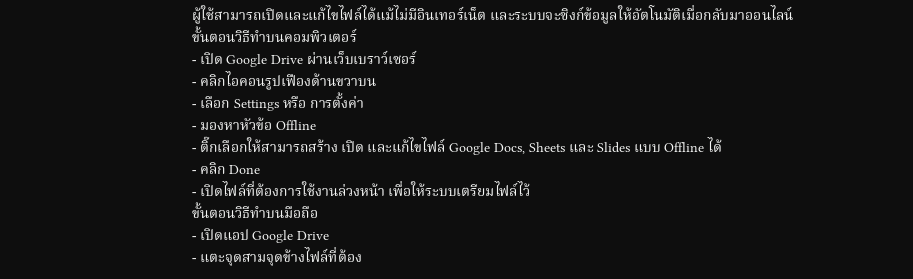ผู้ใช้สามารถเปิดและแก้ไขไฟล์ได้แม้ไม่มีอินเทอร์เน็ต และระบบจะซิงก์ข้อมูลให้อัตโนมัติเมื่อกลับมาออนไลน์
ขั้นตอนวิธีทำบนคอมพิวเตอร์
- เปิด Google Drive ผ่านเว็บเบราว์เซอร์
- คลิกไอคอนรูปเฟืองด้านขวาบน
- เลือก Settings หรือ การตั้งค่า
- มองหาหัวข้อ Offline
- ติ๊กเลือกให้สามารถสร้าง เปิด และแก้ไขไฟล์ Google Docs, Sheets และ Slides แบบ Offline ได้
- คลิก Done
- เปิดไฟล์ที่ต้องการใช้งานล่วงหน้า เพื่อให้ระบบเตรียมไฟล์ไว้
ขั้นตอนวิธีทำบนมือถือ
- เปิดแอป Google Drive
- แตะจุดสามจุดข้างไฟล์ที่ต้อง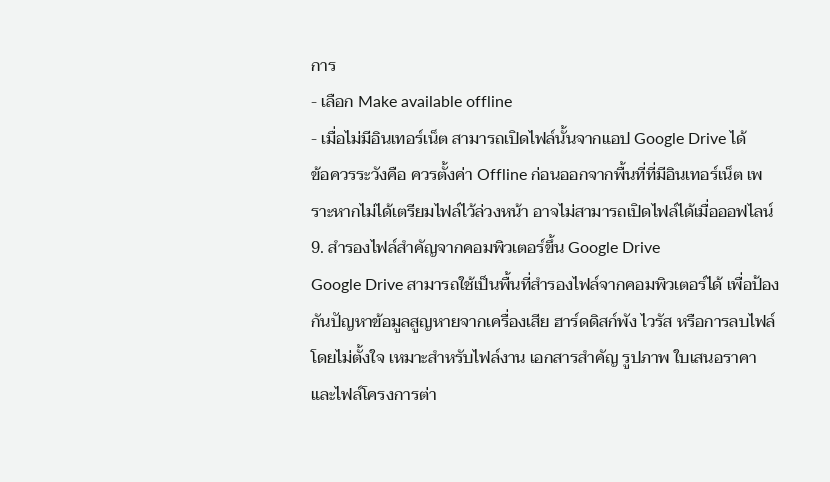การ
- เลือก Make available offline
- เมื่อไม่มีอินเทอร์เน็ต สามารถเปิดไฟล์นั้นจากแอป Google Drive ได้
ข้อควรระวังคือ ควรตั้งค่า Offline ก่อนออกจากพื้นที่ที่มีอินเทอร์เน็ต เพราะหากไม่ได้เตรียมไฟล์ไว้ล่วงหน้า อาจไม่สามารถเปิดไฟล์ได้เมื่อออฟไลน์
9. สำรองไฟล์สำคัญจากคอมพิวเตอร์ขึ้น Google Drive
Google Drive สามารถใช้เป็นพื้นที่สำรองไฟล์จากคอมพิวเตอร์ได้ เพื่อป้องกันปัญหาข้อมูลสูญหายจากเครื่องเสีย ฮาร์ดดิสก์พัง ไวรัส หรือการลบไฟล์โดยไม่ตั้งใจ เหมาะสำหรับไฟล์งาน เอกสารสำคัญ รูปภาพ ใบเสนอราคา และไฟล์โครงการต่า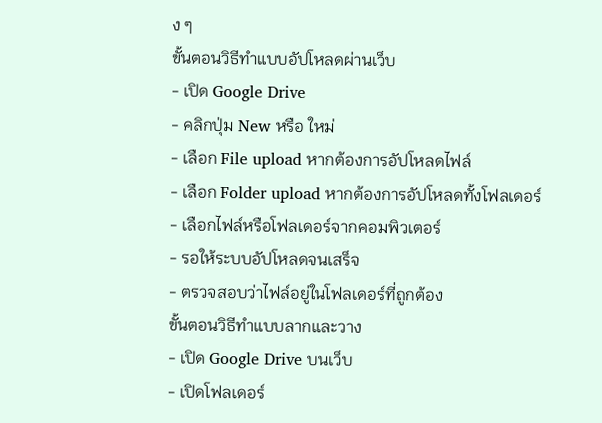ง ๆ
ขั้นตอนวิธีทำแบบอัปโหลดผ่านเว็บ
- เปิด Google Drive
- คลิกปุ่ม New หรือ ใหม่
- เลือก File upload หากต้องการอัปโหลดไฟล์
- เลือก Folder upload หากต้องการอัปโหลดทั้งโฟลเดอร์
- เลือกไฟล์หรือโฟลเดอร์จากคอมพิวเตอร์
- รอให้ระบบอัปโหลดจนเสร็จ
- ตรวจสอบว่าไฟล์อยู่ในโฟลเดอร์ที่ถูกต้อง
ขั้นตอนวิธีทำแบบลากและวาง
- เปิด Google Drive บนเว็บ
- เปิดโฟลเดอร์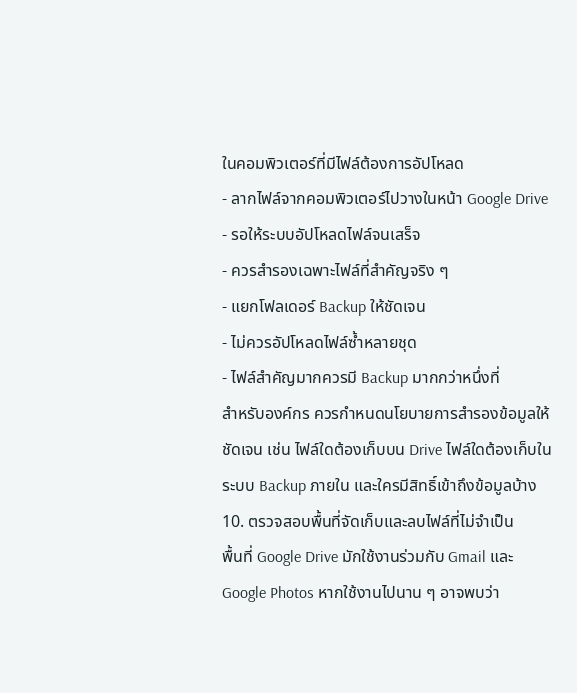ในคอมพิวเตอร์ที่มีไฟล์ต้องการอัปโหลด
- ลากไฟล์จากคอมพิวเตอร์ไปวางในหน้า Google Drive
- รอให้ระบบอัปโหลดไฟล์จนเสร็จ
- ควรสำรองเฉพาะไฟล์ที่สำคัญจริง ๆ
- แยกโฟลเดอร์ Backup ให้ชัดเจน
- ไม่ควรอัปโหลดไฟล์ซ้ำหลายชุด
- ไฟล์สำคัญมากควรมี Backup มากกว่าหนึ่งที่
สำหรับองค์กร ควรกำหนดนโยบายการสำรองข้อมูลให้ชัดเจน เช่น ไฟล์ใดต้องเก็บบน Drive ไฟล์ใดต้องเก็บในระบบ Backup ภายใน และใครมีสิทธิ์เข้าถึงข้อมูลบ้าง
10. ตรวจสอบพื้นที่จัดเก็บและลบไฟล์ที่ไม่จำเป็น
พื้นที่ Google Drive มักใช้งานร่วมกับ Gmail และ Google Photos หากใช้งานไปนาน ๆ อาจพบว่า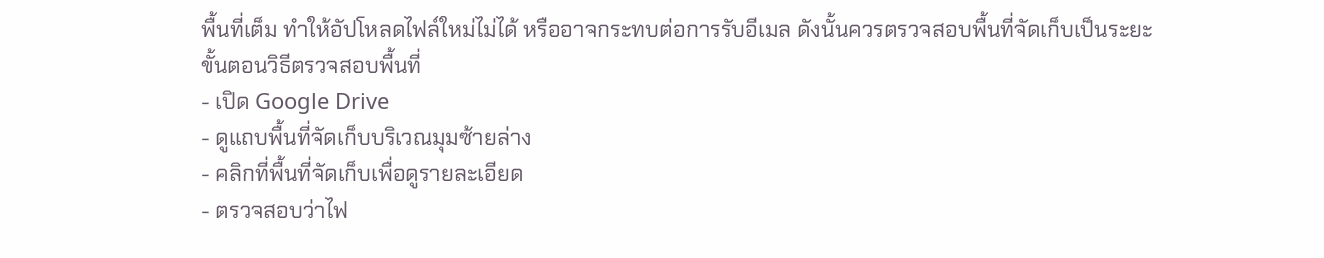พื้นที่เต็ม ทำให้อัปโหลดไฟล์ใหม่ไม่ได้ หรืออาจกระทบต่อการรับอีเมล ดังนั้นควรตรวจสอบพื้นที่จัดเก็บเป็นระยะ
ขั้นตอนวิธีตรวจสอบพื้นที่
- เปิด Google Drive
- ดูแถบพื้นที่จัดเก็บบริเวณมุมซ้ายล่าง
- คลิกที่พื้นที่จัดเก็บเพื่อดูรายละเอียด
- ตรวจสอบว่าไฟ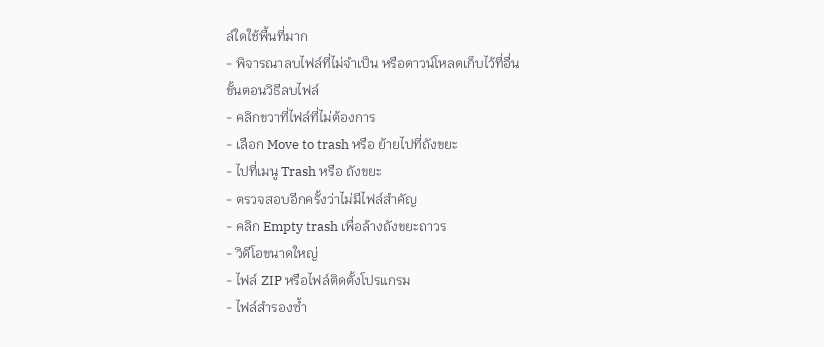ล์ใดใช้พื้นที่มาก
- พิจารณาลบไฟล์ที่ไม่จำเป็น หรือดาวน์โหลดเก็บไว้ที่อื่น
ขั้นตอนวิธีลบไฟล์
- คลิกขวาที่ไฟล์ที่ไม่ต้องการ
- เลือก Move to trash หรือ ย้ายไปที่ถังขยะ
- ไปที่เมนู Trash หรือ ถังขยะ
- ตรวจสอบอีกครั้งว่าไม่มีไฟล์สำคัญ
- คลิก Empty trash เพื่อล้างถังขยะถาวร
- วิดีโอขนาดใหญ่
- ไฟล์ ZIP หรือไฟล์ติดตั้งโปรแกรม
- ไฟล์สำรองซ้ำ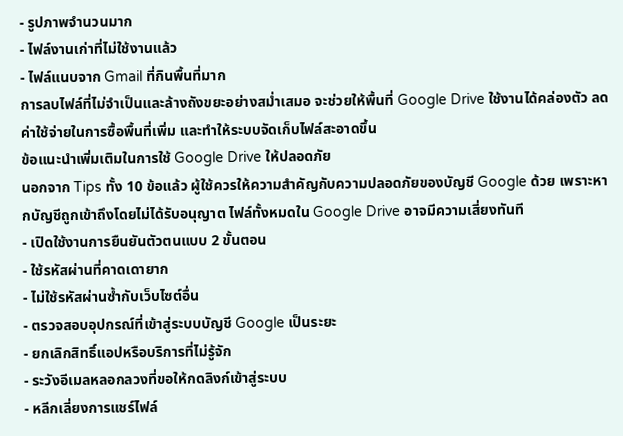- รูปภาพจำนวนมาก
- ไฟล์งานเก่าที่ไม่ใช้งานแล้ว
- ไฟล์แนบจาก Gmail ที่กินพื้นที่มาก
การลบไฟล์ที่ไม่จำเป็นและล้างถังขยะอย่างสม่ำเสมอ จะช่วยให้พื้นที่ Google Drive ใช้งานได้คล่องตัว ลดค่าใช้จ่ายในการซื้อพื้นที่เพิ่ม และทำให้ระบบจัดเก็บไฟล์สะอาดขึ้น
ข้อแนะนำเพิ่มเติมในการใช้ Google Drive ให้ปลอดภัย
นอกจาก Tips ทั้ง 10 ข้อแล้ว ผู้ใช้ควรให้ความสำคัญกับความปลอดภัยของบัญชี Google ด้วย เพราะหากบัญชีถูกเข้าถึงโดยไม่ได้รับอนุญาต ไฟล์ทั้งหมดใน Google Drive อาจมีความเสี่ยงทันที
- เปิดใช้งานการยืนยันตัวตนแบบ 2 ขั้นตอน
- ใช้รหัสผ่านที่คาดเดายาก
- ไม่ใช้รหัสผ่านซ้ำกับเว็บไซต์อื่น
- ตรวจสอบอุปกรณ์ที่เข้าสู่ระบบบัญชี Google เป็นระยะ
- ยกเลิกสิทธิ์แอปหรือบริการที่ไม่รู้จัก
- ระวังอีเมลหลอกลวงที่ขอให้กดลิงก์เข้าสู่ระบบ
- หลีกเลี่ยงการแชร์ไฟล์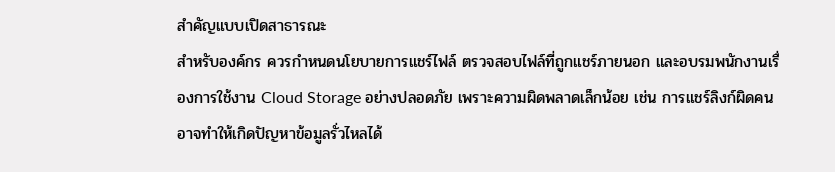สำคัญแบบเปิดสาธารณะ
สำหรับองค์กร ควรกำหนดนโยบายการแชร์ไฟล์ ตรวจสอบไฟล์ที่ถูกแชร์ภายนอก และอบรมพนักงานเรื่องการใช้งาน Cloud Storage อย่างปลอดภัย เพราะความผิดพลาดเล็กน้อย เช่น การแชร์ลิงก์ผิดคน อาจทำให้เกิดปัญหาข้อมูลรั่วไหลได้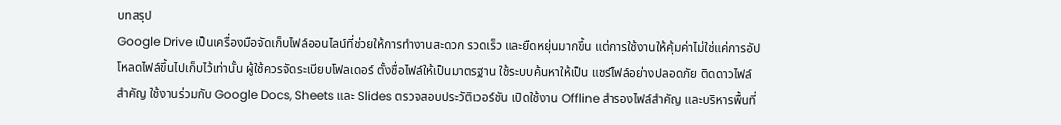บทสรุป
Google Drive เป็นเครื่องมือจัดเก็บไฟล์ออนไลน์ที่ช่วยให้การทำงานสะดวก รวดเร็ว และยืดหยุ่นมากขึ้น แต่การใช้งานให้คุ้มค่าไม่ใช่แค่การอัปโหลดไฟล์ขึ้นไปเก็บไว้เท่านั้น ผู้ใช้ควรจัดระเบียบโฟลเดอร์ ตั้งชื่อไฟล์ให้เป็นมาตรฐาน ใช้ระบบค้นหาให้เป็น แชร์ไฟล์อย่างปลอดภัย ติดดาวไฟล์สำคัญ ใช้งานร่วมกับ Google Docs, Sheets และ Slides ตรวจสอบประวัติเวอร์ชัน เปิดใช้งาน Offline สำรองไฟล์สำคัญ และบริหารพื้นที่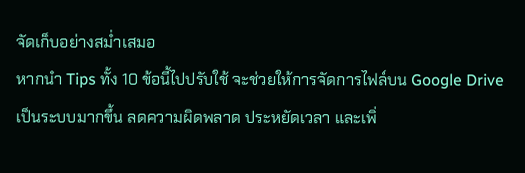จัดเก็บอย่างสม่ำเสมอ
หากนำ Tips ทั้ง 10 ข้อนี้ไปปรับใช้ จะช่วยให้การจัดการไฟล์บน Google Drive เป็นระบบมากขึ้น ลดความผิดพลาด ประหยัดเวลา และเพิ่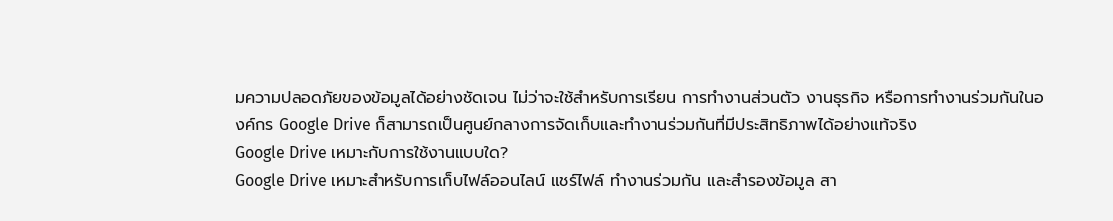มความปลอดภัยของข้อมูลได้อย่างชัดเจน ไม่ว่าจะใช้สำหรับการเรียน การทำงานส่วนตัว งานธุรกิจ หรือการทำงานร่วมกันในองค์กร Google Drive ก็สามารถเป็นศูนย์กลางการจัดเก็บและทำงานร่วมกันที่มีประสิทธิภาพได้อย่างแท้จริง
Google Drive เหมาะกับการใช้งานแบบใด?
Google Drive เหมาะสำหรับการเก็บไฟล์ออนไลน์ แชร์ไฟล์ ทำงานร่วมกัน และสำรองข้อมูล สา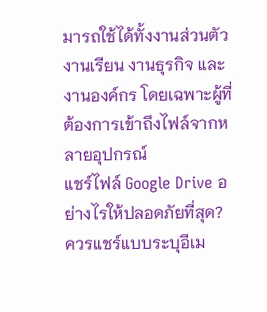มารถใช้ได้ทั้งงานส่วนตัว งานเรียน งานธุรกิจ และงานองค์กร โดยเฉพาะผู้ที่ต้องการเข้าถึงไฟล์จากหลายอุปกรณ์
แชร์ไฟล์ Google Drive อย่างไรให้ปลอดภัยที่สุด?
ควรแชร์แบบระบุอีเม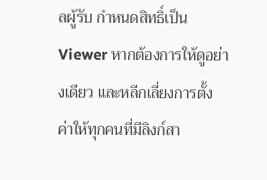ลผู้รับ กำหนดสิทธิ์เป็น Viewer หากต้องการให้ดูอย่างเดียว และหลีกเลี่ยงการตั้งค่าให้ทุกคนที่มีลิงก์สา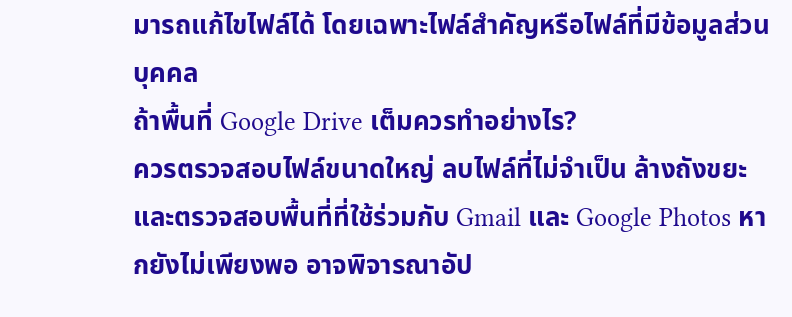มารถแก้ไขไฟล์ได้ โดยเฉพาะไฟล์สำคัญหรือไฟล์ที่มีข้อมูลส่วนบุคคล
ถ้าพื้นที่ Google Drive เต็มควรทำอย่างไร?
ควรตรวจสอบไฟล์ขนาดใหญ่ ลบไฟล์ที่ไม่จำเป็น ล้างถังขยะ และตรวจสอบพื้นที่ที่ใช้ร่วมกับ Gmail และ Google Photos หากยังไม่เพียงพอ อาจพิจารณาอัป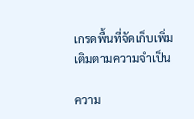เกรดพื้นที่จัดเก็บเพิ่มเติมตามความจำเป็น

ความ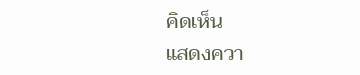คิดเห็น
แสดงควา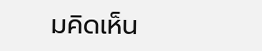มคิดเห็น